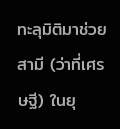ทะลุมิติมาช่วยสามี (ว่าที่เศรษฐี) ในยุ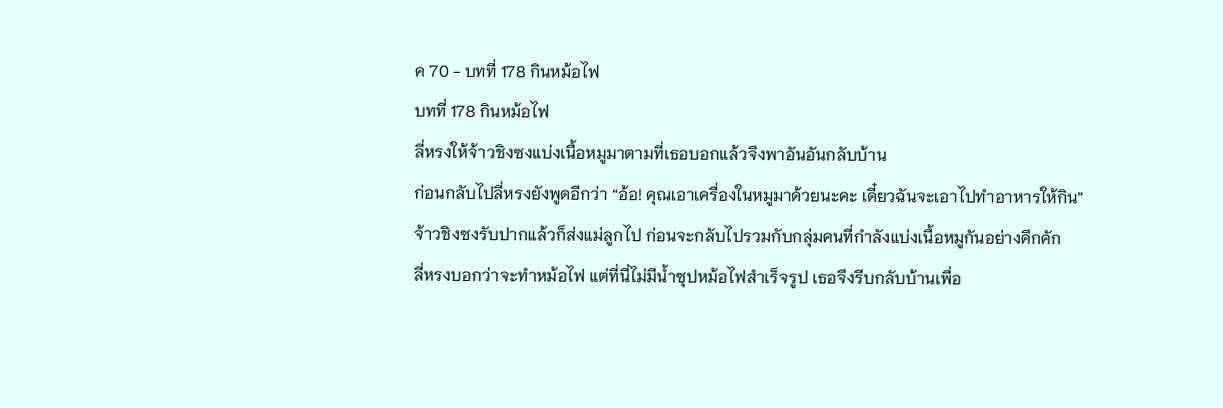ค 70 - บทที่ 178 กินหม้อไฟ
บทที่ 178 กินหม้อไฟ
ลี่หรงให้จ้าวชิงซงแบ่งเนื้อหมูมาตามที่เธอบอกแล้วจึงพาอันอันกลับบ้าน
ก่อนกลับไปลี่หรงยังพูดอีกว่า “อ้อ! คุณเอาเครื่องในหมูมาด้วยนะคะ เดี๋ยวฉันจะเอาไปทำอาหารให้กิน”
จ้าวชิงซงรับปากแล้วก็ส่งแม่ลูกไป ก่อนจะกลับไปรวมกับกลุ่มคนที่กำลังแบ่งเนื้อหมูกันอย่างคึกคัก
ลี่หรงบอกว่าจะทำหม้อไฟ แต่ที่นี่ไม่มีน้ำซุปหม้อไฟสำเร็จรูป เธอจึงรีบกลับบ้านเพื่อ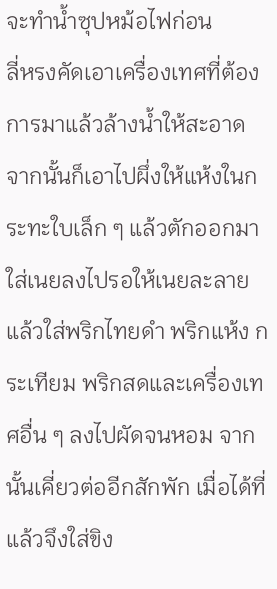จะทำน้ำซุปหม้อไฟก่อน
ลี่หรงคัดเอาเครื่องเทศที่ต้องการมาแล้วล้างน้ำให้สะอาด จากนั้นก็เอาไปผึ่งให้แห้งในกระทะใบเล็ก ๆ แล้วตักออกมา ใส่เนยลงไปรอให้เนยละลายแล้วใส่พริกไทยดำ พริกแห้ง กระเทียม พริกสดและเครื่องเทศอื่น ๆ ลงไปผัดจนหอม จากนั้นเคี่ยวต่ออีกสักพัก เมื่อได้ที่แล้วจึงใส่ขิง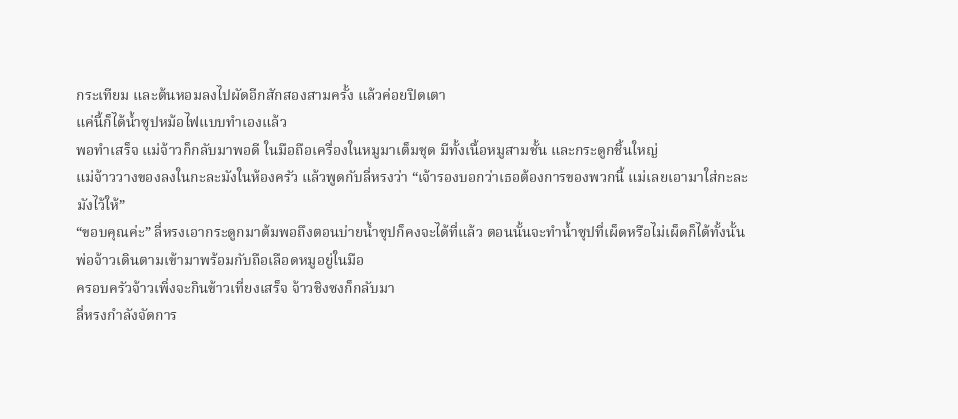กระเทียม และต้นหอมลงไปผัดอีกสักสองสามครั้ง แล้วค่อยปิดเตา
แค่นี้ก็ได้น้ำซุปหม้อไฟแบบทำเองแล้ว
พอทำเสร็จ แม่จ้าวก็กลับมาพอดี ในมือถือเครื่องในหมูมาเต็มชุด มีทั้งเนื้อหมูสามชั้น และกระดูกชิ้นใหญ่
แม่จ้าววางของลงในกะละมังในห้องครัว แล้วพูดกับลี่หรงว่า “เจ้ารองบอกว่าเธอต้องการของพวกนี้ แม่เลยเอามาใส่กะละมังไว้ให้”
“ขอบคุณค่ะ” ลี่หรงเอากระดูกมาต้มพอถึงตอนบ่ายน้ำซุปก็คงจะได้ที่แล้ว ตอนนั้นจะทำน้ำซุปที่เผ็ดหรือไม่เผ็ดก็ได้ทั้งนั้น
พ่อจ้าวเดินตามเข้ามาพร้อมกับถือเลือดหมูอยู่ในมือ
ครอบครัวจ้าวเพิ่งจะกินข้าวเที่ยงเสร็จ จ้าวชิงซงก็กลับมา
ลี่หรงกำลังจัดการ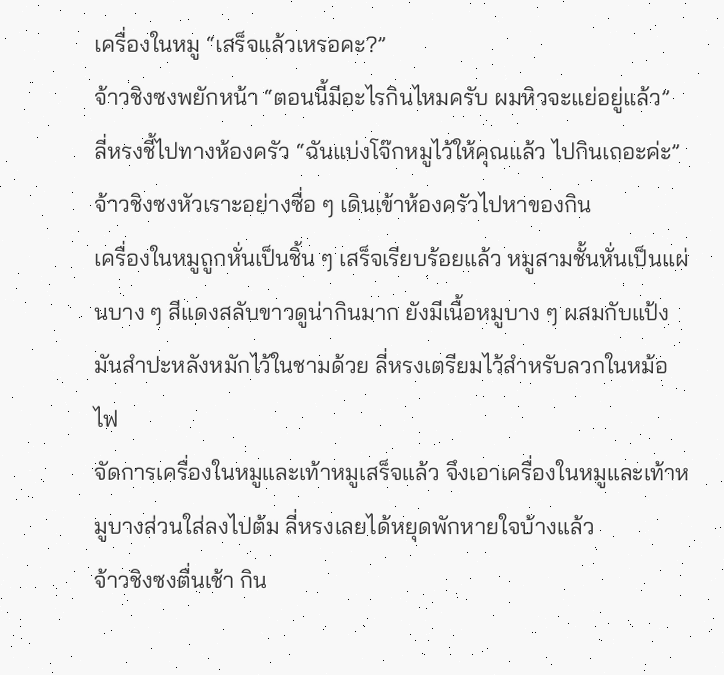เครื่องในหมู “เสร็จแล้วเหรอคะ?”
จ้าวชิงซงพยักหน้า “ตอนนี้มีอะไรกินไหมครับ ผมหิวจะแย่อยู่แล้ว”
ลี่หรงชี้ไปทางห้องครัว “ฉันแบ่งโจ๊กหมูไว้ให้คุณแล้ว ไปกินเถอะค่ะ”
จ้าวชิงซงหัวเราะอย่างซื่อ ๆ เดินเข้าห้องครัวไปหาของกิน
เครื่องในหมูถูกหั่นเป็นชิ้น ๆ เสร็จเรียบร้อยแล้ว หมูสามชั้นหั่นเป็นแผ่นบาง ๆ สีแดงสลับขาวดูน่ากินมาก ยังมีเนื้อหมูบาง ๆ ผสมกับแป้งมันสำปะหลังหมักไว้ในชามด้วย ลี่หรงเตรียมไว้สำหรับลวกในหม้อไฟ
จัดการเครื่องในหมูและเท้าหมูเสร็จแล้ว จึงเอาเครื่องในหมูและเท้าหมูบางส่วนใส่ลงไปต้ม ลี่หรงเลยได้หยุดพักหายใจบ้างแล้ว
จ้าวชิงซงตื่นเช้า กิน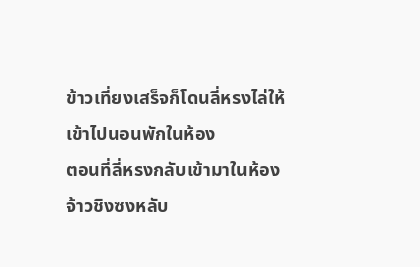ข้าวเที่ยงเสร็จก็โดนลี่หรงไล่ให้เข้าไปนอนพักในห้อง
ตอนที่ลี่หรงกลับเข้ามาในห้อง จ้าวชิงซงหลับ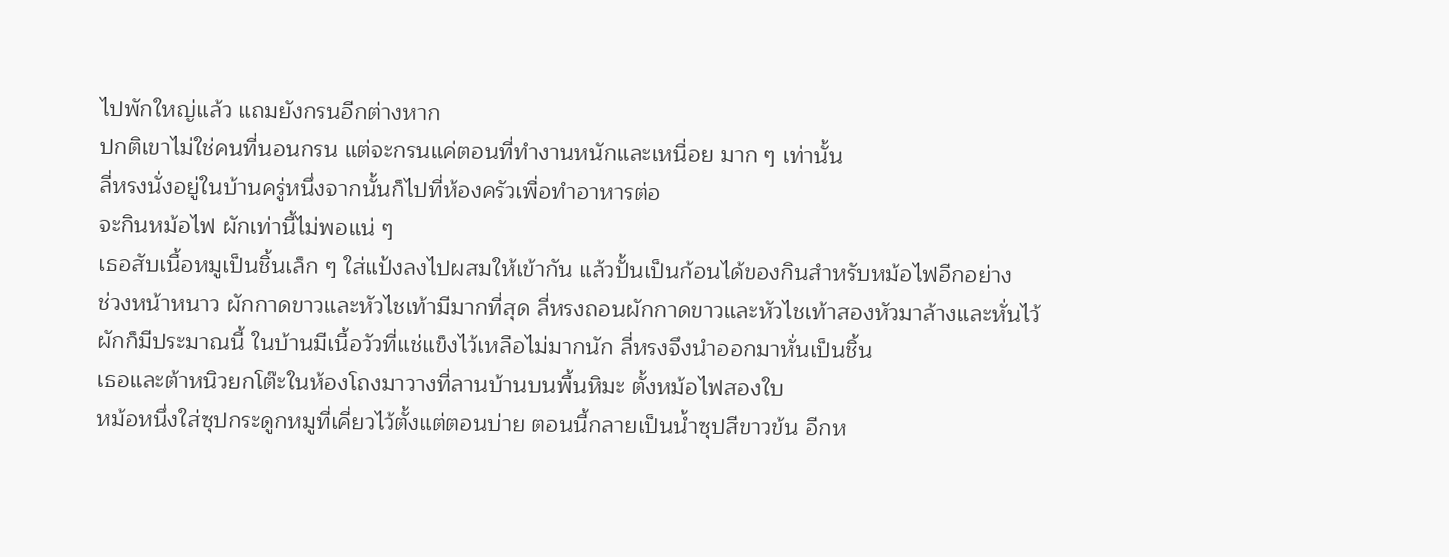ไปพักใหญ่แล้ว แถมยังกรนอีกต่างหาก
ปกติเขาไม่ใช่คนที่นอนกรน แต่จะกรนแค่ตอนที่ทำงานหนักและเหนื่อย มาก ๆ เท่านั้น
ลี่หรงนั่งอยู่ในบ้านครู่หนึ่งจากนั้นก็ไปที่ห้องครัวเพื่อทำอาหารต่อ
จะกินหม้อไฟ ผักเท่านี้ไม่พอแน่ ๆ
เธอสับเนื้อหมูเป็นชิ้นเล็ก ๆ ใส่แป้งลงไปผสมให้เข้ากัน แล้วปั้นเป็นก้อนได้ของกินสำหรับหม้อไฟอีกอย่าง
ช่วงหน้าหนาว ผักกาดขาวและหัวไชเท้ามีมากที่สุด ลี่หรงถอนผักกาดขาวและหัวไชเท้าสองหัวมาล้างและหั่นไว้
ผักก็มีประมาณนี้ ในบ้านมีเนื้อวัวที่แช่แข็งไว้เหลือไม่มากนัก ลี่หรงจึงนำออกมาหั่นเป็นชิ้น
เธอและต้าหนิวยกโต๊ะในห้องโถงมาวางที่ลานบ้านบนพื้นหิมะ ตั้งหม้อไฟสองใบ
หม้อหนึ่งใส่ซุปกระดูกหมูที่เคี่ยวไว้ตั้งแต่ตอนบ่าย ตอนนี้กลายเป็นน้ำซุปสีขาวข้น อีกห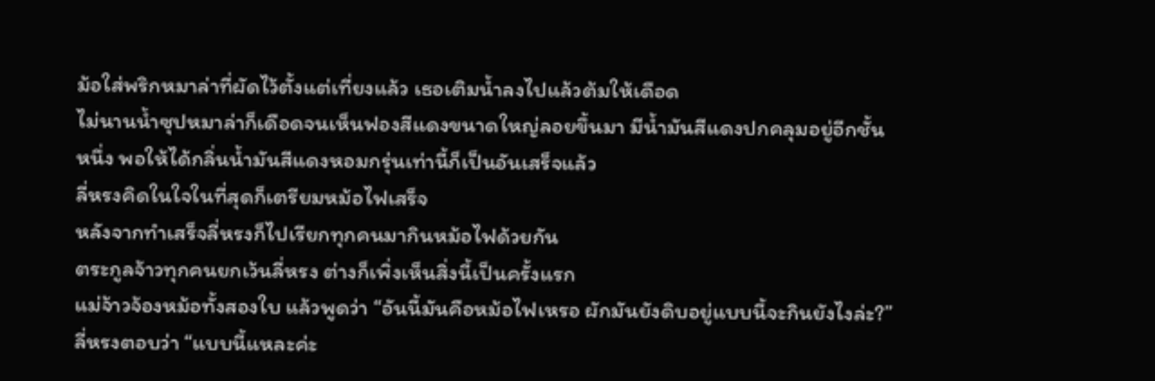ม้อใส่พริกหมาล่าที่ผัดไว้ตั้งแต่เที่ยงแล้ว เธอเติมน้ำลงไปแล้วต้มให้เดือด
ไม่นานน้ำซุปหมาล่าก็เดือดจนเห็นฟองสีแดงขนาดใหญ่ลอยขึ้นมา มีน้ำมันสีแดงปกคลุมอยู่อีกชั้นหนึ่ง พอให้ได้กลิ่นน้ำมันสีแดงหอมกรุ่นเท่านี้ก็เป็นอันเสร็จแล้ว
ลี่หรงคิดในใจในที่สุดก็เตรียมหม้อไฟเสร็จ
หลังจากทำเสร็จลี่หรงก็ไปเรียกทุกคนมากินหม้อไฟด้วยกัน
ตระกูลจ้าวทุกคนยกเว้นลี่หรง ต่างก็เพิ่งเห็นสิ่งนี้เป็นครั้งแรก
แม่จ้าวจ้องหม้อทั้งสองใบ แล้วพูดว่า “อันนี้มันคือหม้อไฟเหรอ ผักมันยังดิบอยู่แบบนี้จะกินยังไงล่ะ?”
ลี่หรงตอบว่า “แบบนี้แหละค่ะ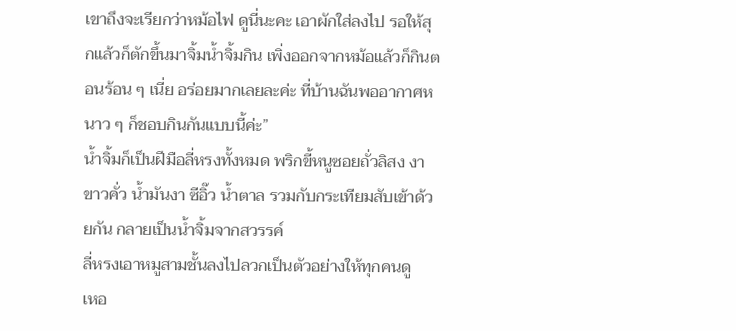เขาถึงจะเรียกว่าหม้อไฟ ดูนี่นะคะ เอาผักใส่ลงไป รอให้สุกแล้วก็ตักขึ้นมาจิ้มน้ำจิ้มกิน เพิ่งออกจากหม้อแล้วก็กินตอนร้อน ๆ เนี่ย อร่อยมากเลยละค่ะ ที่บ้านฉันพออากาศหนาว ๆ ก็ชอบกินกันแบบนี้ค่ะ”
น้ำจิ้มก็เป็นฝีมือลี่หรงทั้งหมด พริกขี้หนูซอยถั่วลิสง งาขาวคั่ว น้ำมันงา ซีอิ๊ว น้ำตาล รวมกับกระเทียมสับเข้าด้วยกัน กลายเป็นน้ำจิ้มจากสวรรค์
ลี่หรงเอาหมูสามชั้นลงไปลวกเป็นตัวอย่างให้ทุกคนดู
เหอ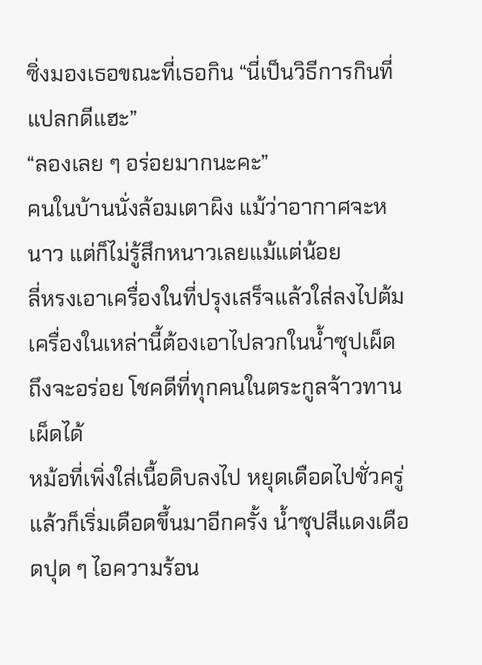ซิ่งมองเธอขณะที่เธอกิน “นี่เป็นวิธีการกินที่แปลกดีแฮะ”
“ลองเลย ๆ อร่อยมากนะคะ”
คนในบ้านนั่งล้อมเตาผิง แม้ว่าอากาศจะหนาว แต่ก็ไม่รู้สึกหนาวเลยแม้แต่น้อย
ลี่หรงเอาเครื่องในที่ปรุงเสร็จแล้วใส่ลงไปต้ม เครื่องในเหล่านี้ต้องเอาไปลวกในน้ำซุปเผ็ดถึงจะอร่อย โชคดีที่ทุกคนในตระกูลจ้าวทานเผ็ดได้
หม้อที่เพิ่งใส่เนื้อดิบลงไป หยุดเดือดไปชั่วครู่ แล้วก็เริ่มเดือดขึ้นมาอีกครั้ง น้ำซุปสีแดงเดือดปุด ๆ ไอความร้อน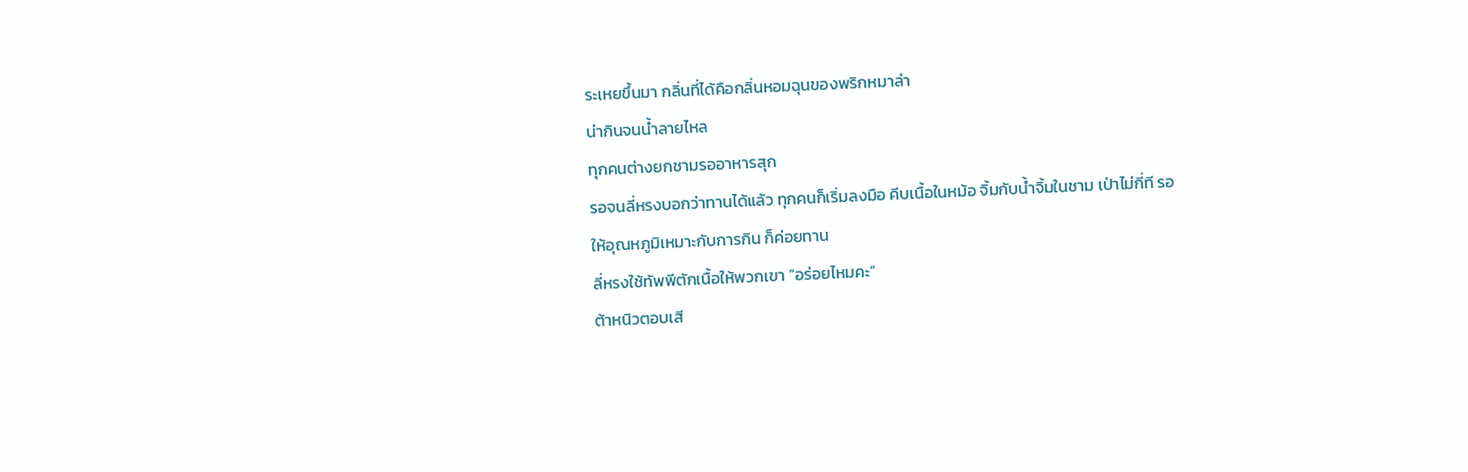ระเหยขึ้นมา กลิ่นที่ได้คือกลิ่นหอมฉุนของพริกหมาล่า
น่ากินจนน้ำลายไหล
ทุกคนต่างยกชามรออาหารสุก
รอจนลี่หรงบอกว่าทานได้แล้ว ทุกคนก็เริ่มลงมือ คีบเนื้อในหม้อ จิ้มกับน้ำจิ้มในชาม เป่าไม่กี่ที รอให้อุณหภูมิเหมาะกับการกิน ก็ค่อยทาน
ลี่หรงใช้ทัพพีตักเนื้อให้พวกเขา “อร่อยไหมคะ”
ต้าหนิวตอบเสี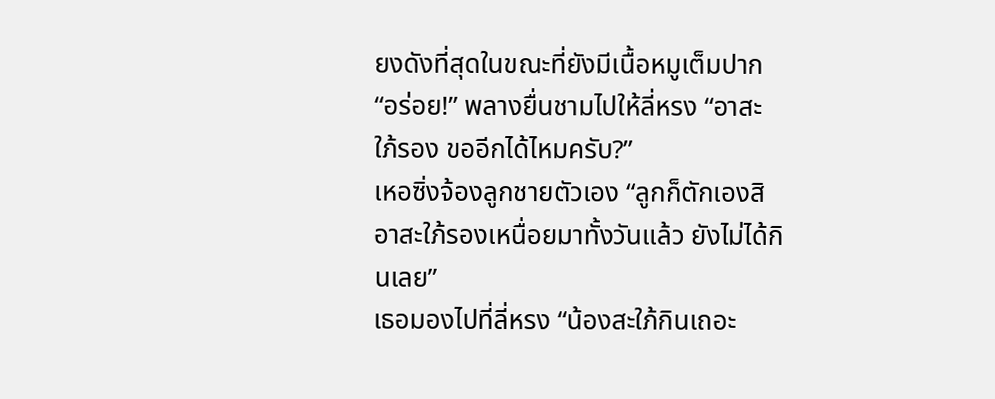ยงดังที่สุดในขณะที่ยังมีเนื้อหมูเต็มปาก “อร่อย!” พลางยื่นชามไปให้ลี่หรง “อาสะใภ้รอง ขออีกได้ไหมครับ?”
เหอซิ่งจ้องลูกชายตัวเอง “ลูกก็ตักเองสิ อาสะใภ้รองเหนื่อยมาทั้งวันแล้ว ยังไม่ได้กินเลย”
เธอมองไปที่ลี่หรง “น้องสะใภ้กินเถอะ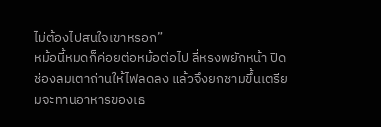ไม่ต้องไปสนใจเขาหรอก”
หม้อนี้หมดก็ค่อยต่อหม้อต่อไป ลี่หรงพยักหน้า ปิดช่องลมเตาถ่านให้ไฟลดลง แล้วจึงยกชามขึ้นเตรียมจะทานอาหารของเธ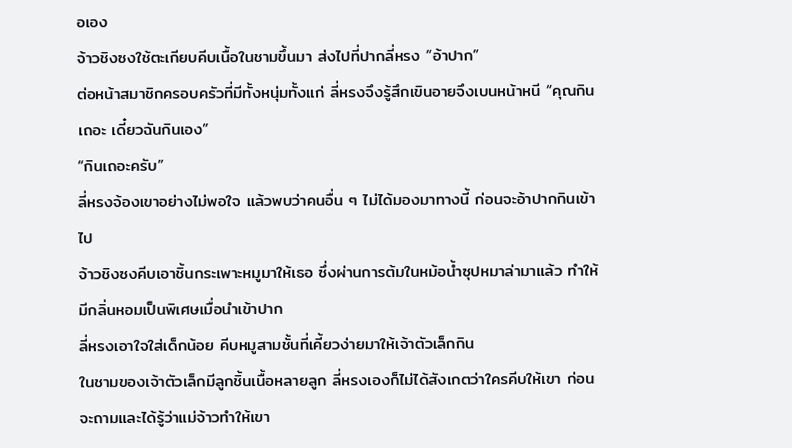อเอง
จ้าวชิงซงใช้ตะเกียบคีบเนื้อในชามขึ้นมา ส่งไปที่ปากลี่หรง “อ้าปาก”
ต่อหน้าสมาชิกครอบครัวที่มีทั้งหนุ่มทั้งแก่ ลี่หรงจึงรู้สึกเขินอายจึงเบนหน้าหนี “คุณกินเถอะ เดี๋ยวฉันกินเอง”
“กินเถอะครับ”
ลี่หรงจ้องเขาอย่างไม่พอใจ แล้วพบว่าคนอื่น ๆ ไม่ได้มองมาทางนี้ ก่อนจะอ้าปากกินเข้าไป
จ้าวชิงซงคีบเอาชิ้นกระเพาะหมูมาให้เธอ ซึ่งผ่านการต้มในหม้อน้ำซุปหมาล่ามาแล้ว ทำให้มีกลิ่นหอมเป็นพิเศษเมื่อนำเข้าปาก
ลี่หรงเอาใจใส่เด็กน้อย คีบหมูสามชั้นที่เคี้ยวง่ายมาให้เจ้าตัวเล็กกิน
ในชามของเจ้าตัวเล็กมีลูกชิ้นเนื้อหลายลูก ลี่หรงเองก็ไม่ได้สังเกตว่าใครคีบให้เขา ก่อนจะถามและได้รู้ว่าแม่จ้าวทำให้เขา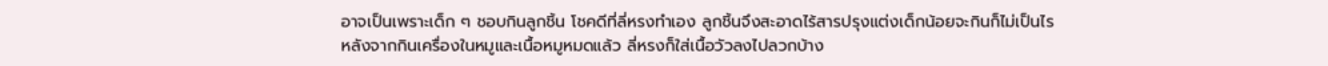อาจเป็นเพราะเด็ก ๆ ชอบกินลูกชิ้น โชคดีที่ลี่หรงทำเอง ลูกชิ้นจึงสะอาดไร้สารปรุงแต่งเด็กน้อยจะกินก็ไม่เป็นไร
หลังจากกินเครื่องในหมูและเนื้อหมูหมดแล้ว ลี่หรงก็ใส่เนื้อวัวลงไปลวกบ้าง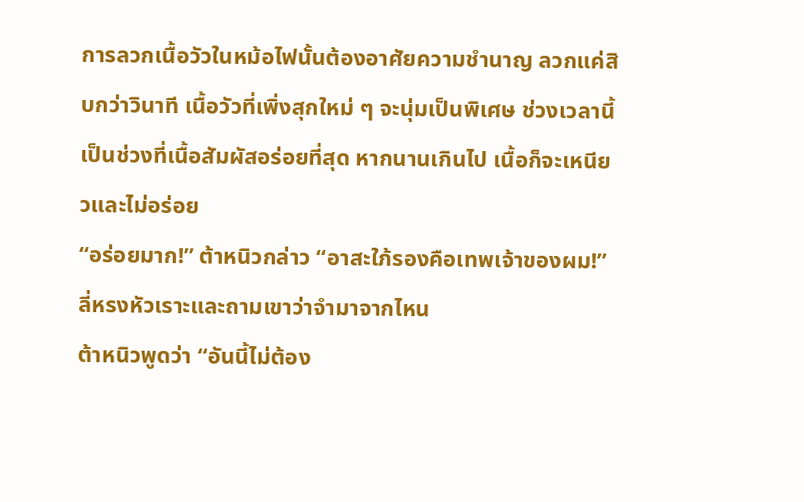การลวกเนื้อวัวในหม้อไฟนั้นต้องอาศัยความชำนาญ ลวกแค่สิบกว่าวินาที เนื้อวัวที่เพิ่งสุกใหม่ ๆ จะนุ่มเป็นพิเศษ ช่วงเวลานี้เป็นช่วงที่เนื้อสัมผัสอร่อยที่สุด หากนานเกินไป เนื้อก็จะเหนียวและไม่อร่อย
“อร่อยมาก!” ต้าหนิวกล่าว “อาสะใภ้รองคือเทพเจ้าของผม!”
ลี่หรงหัวเราะและถามเขาว่าจำมาจากไหน
ต้าหนิวพูดว่า “อันนี้ไม่ต้อง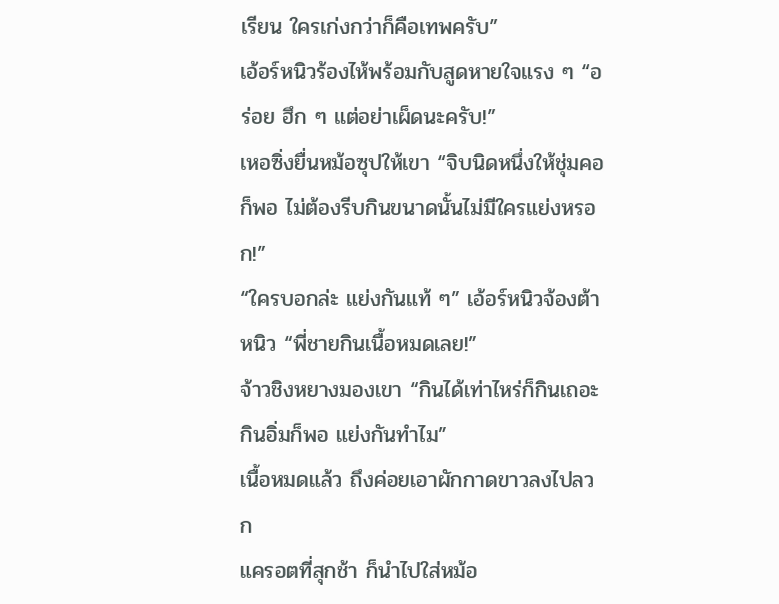เรียน ใครเก่งกว่าก็คือเทพครับ”
เอ้อร์หนิวร้องไห้พร้อมกับสูดหายใจแรง ๆ “อร่อย ฮึก ๆ แต่อย่าเผ็ดนะครับ!”
เหอซิ่งยื่นหม้อซุปให้เขา “จิบนิดหนึ่งให้ชุ่มคอก็พอ ไม่ต้องรีบกินขนาดนั้นไม่มีใครแย่งหรอก!”
“ใครบอกล่ะ แย่งกันแท้ ๆ” เอ้อร์หนิวจ้องต้าหนิว “พี่ชายกินเนื้อหมดเลย!”
จ้าวชิงหยางมองเขา “กินได้เท่าไหร่ก็กินเถอะ กินอิ่มก็พอ แย่งกันทำไม”
เนื้อหมดแล้ว ถึงค่อยเอาผักกาดขาวลงไปลวก
แครอตที่สุกช้า ก็นำไปใส่หม้อ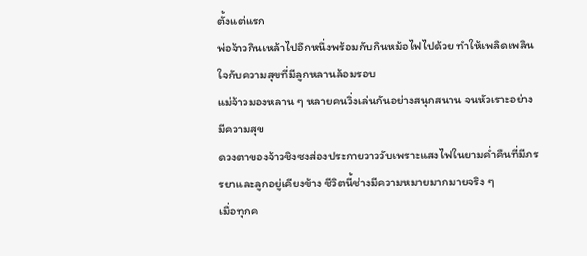ตั้งแต่แรก
พ่อจ้าวกินเหล้าไปอึกหนึ่งพร้อมกับกินหม้อไฟไปด้วย ทำให้เพลิดเพลินใจกับความสุขที่มีลูกหลานล้อมรอบ
แม่จ้าวมองหลาน ๆ หลายคนวิ่งเล่นกันอย่างสนุกสนาน จนหัวเราะอย่างมีความสุข
ดวงตาของจ้าวชิงซงส่องประกายวาววับเพราะแสงไฟในยามค่ำคืนที่มีภรรยาและลูกอยู่เคียงข้าง ชีวิตนี้ช่างมีความหมายมากมายจริง ๆ
เมื่อทุกค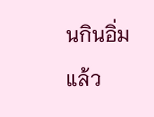นกินอิ่มแล้ว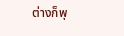ต่างก็พุ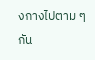งกางไปตาม ๆ กัน